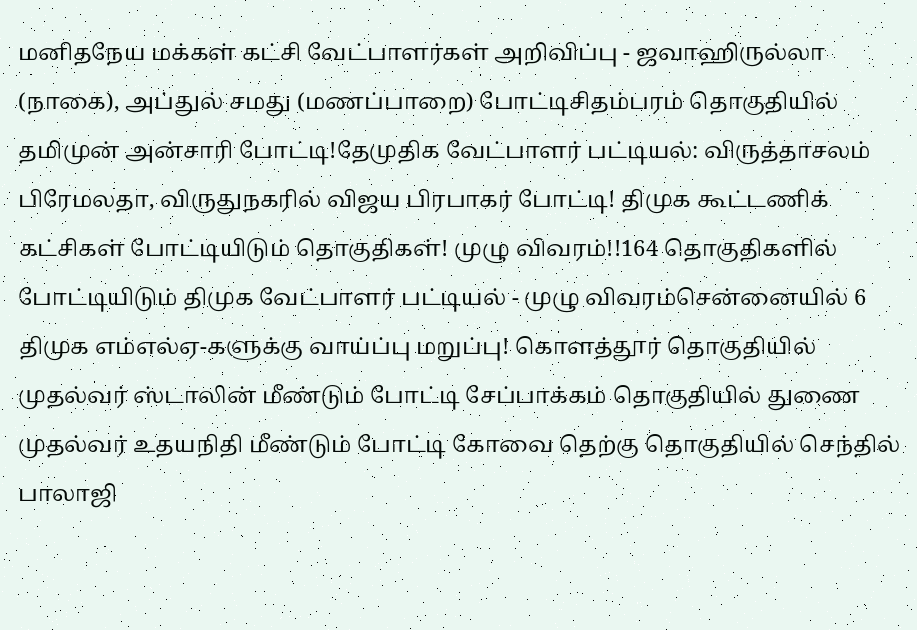மனிதநேய மக்கள் கட்சி வேட்பாளர்கள் அறிவிப்பு - ஜவாஹிருல்லா (நாகை), அப்துல் சமது (மணப்பாறை) போட்டிசிதம்பரம் தொகுதியில் தமிமுன் அன்சாரி போட்டி!தேமுதிக வேட்பாளர் பட்டியல்: விருத்தாசலம் பிரேமலதா, விருதுநகரில் விஜய பிரபாகர் போட்டி! திமுக கூட்டணிக் கட்சிகள் போட்டியிடும் தொகுதிகள்! முழு விவரம்!!164 தொகுதிகளில் போட்டியிடும் திமுக வேட்பாளர் பட்டியல் - முழு விவரம்சென்னையில் 6 திமுக எம்எல்ஏ-களுக்கு வாய்ப்பு மறுப்பு! கொளத்தூர் தொகுதியில் முதல்வர் ஸ்டாலின் மீண்டும் போட்டி சேப்பாக்கம் தொகுதியில் துணை முதல்வர் உதயநிதி மீண்டும் போட்டி கோவை தெற்கு தொகுதியில் செந்தில் பாலாஜி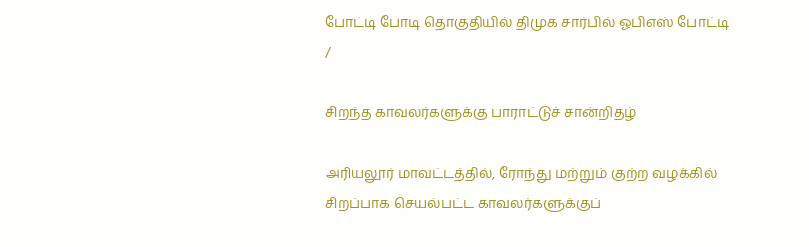போட்டி போடி தொகுதியில் திமுக சார்பில் ஓபிஎஸ் போட்டி
/

சிறந்த காவலர்களுக்கு பாராட்டுச் சான்றிதழ்

அரியலூர் மாவட்டத்தில், ரோந்து மற்றும் குற்ற வழக்கில் சிறப்பாக செயல்பட்ட காவலர்களுக்குப்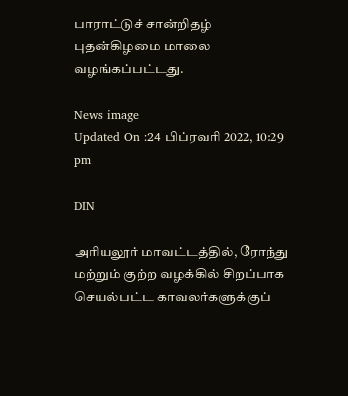பாராட்டுச் சான்றிதழ் புதன்கிழமை மாலை வழங்கப்பட்டது.

News image
Updated On :24 பிப்ரவரி 2022, 10:29 pm

DIN

அரியலூர் மாவட்டத்தில், ரோந்து மற்றும் குற்ற வழக்கில் சிறப்பாக செயல்பட்ட காவலர்களுக்குப்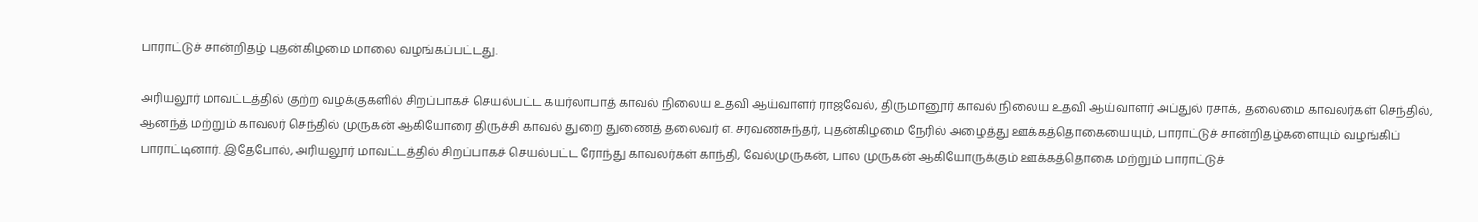பாராட்டுச் சான்றிதழ் புதன்கிழமை மாலை வழங்கப்பட்டது.

அரியலூர் மாவட்டத்தில் குற்ற வழக்குகளில் சிறப்பாகச் செயல்பட்ட கயர்லாபாத் காவல் நிலைய உதவி ஆய்வாளர் ராஜவேல், திருமானூர் காவல் நிலைய உதவி ஆய்வாளர் அப்துல் ரசாக், தலைமை காவலர்கள் செந்தில், ஆனந்த் மற்றும் காவலர் செந்தில் முருகன் ஆகியோரை திருச்சி காவல் துறை துணைத் தலைவர் எ. சரவணசுந்தர், புதன்கிழமை நேரில் அழைத்து ஊக்கத்தொகையையும், பாராட்டுச் சான்றிதழ்களையும் வழங்கிப் பாராட்டினார். இதேபோல், அரியலூர் மாவட்டத்தில் சிறப்பாகச் செயல்பட்ட ரோந்து காவலர்கள் காந்தி, வேல்முருகன், பால முருகன் ஆகியோருக்கும் ஊக்கத்தொகை மற்றும் பாராட்டுச்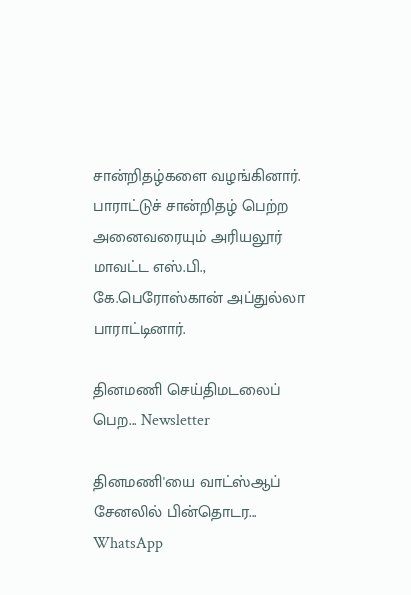சான்றிதழ்களை வழங்கினார். பாராட்டுச் சான்றிதழ் பெற்ற அனைவரையும் அரியலூர் மாவட்ட எஸ்.பி., கே.பெரோஸ்கான் அப்துல்லா பாராட்டினார்.

தினமணி செய்திமடலைப் பெற... Newsletter

தினமணி'யை வாட்ஸ்ஆப் சேனலில் பின்தொடர... WhatsApp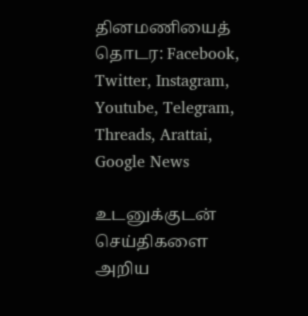தினமணியைத் தொடர: Facebook, Twitter, Instagram, Youtube, Telegram, Threads, Arattai, Google News

உடனுக்குடன் செய்திகளை அறிய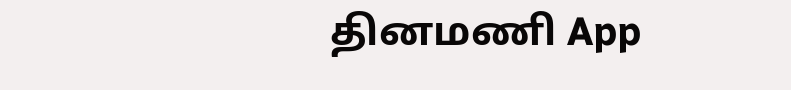தினமணி App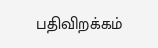பதிவிறக்கம்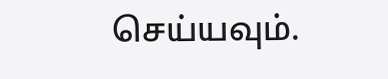செய்யவும்.